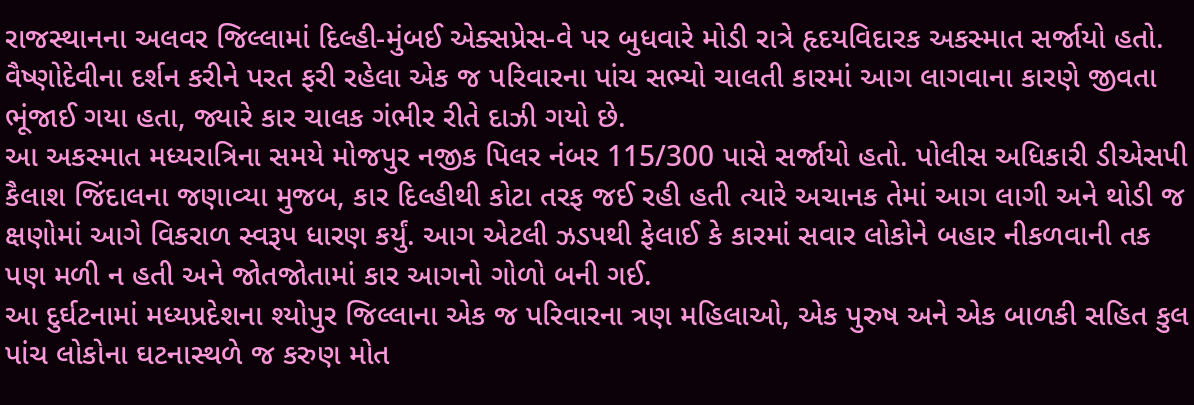રાજસ્થાનના અલવર જિલ્લામાં દિલ્હી-મુંબઈ એક્સપ્રેસ-વે પર બુધવારે મોડી રાત્રે હૃદયવિદારક અકસ્માત સર્જાયો હતો. વૈષ્ણોદેવીના દર્શન કરીને પરત ફરી રહેલા એક જ પરિવારના પાંચ સભ્યો ચાલતી કારમાં આગ લાગવાના કારણે જીવતા ભૂંજાઈ ગયા હતા, જ્યારે કાર ચાલક ગંભીર રીતે દાઝી ગયો છે.
આ અકસ્માત મધ્યરાત્રિના સમયે મોજપુર નજીક પિલર નંબર 115/300 પાસે સર્જાયો હતો. પોલીસ અધિકારી ડીએસપી કૈલાશ જિંદાલના જણાવ્યા મુજબ, કાર દિલ્હીથી કોટા તરફ જઈ રહી હતી ત્યારે અચાનક તેમાં આગ લાગી અને થોડી જ ક્ષણોમાં આગે વિકરાળ સ્વરૂપ ધારણ કર્યું. આગ એટલી ઝડપથી ફેલાઈ કે કારમાં સવાર લોકોને બહાર નીકળવાની તક પણ મળી ન હતી અને જોતજોતામાં કાર આગનો ગોળો બની ગઈ.
આ દુર્ઘટનામાં મધ્યપ્રદેશના શ્યોપુર જિલ્લાના એક જ પરિવારના ત્રણ મહિલાઓ, એક પુરુષ અને એક બાળકી સહિત કુલ પાંચ લોકોના ઘટનાસ્થળે જ કરુણ મોત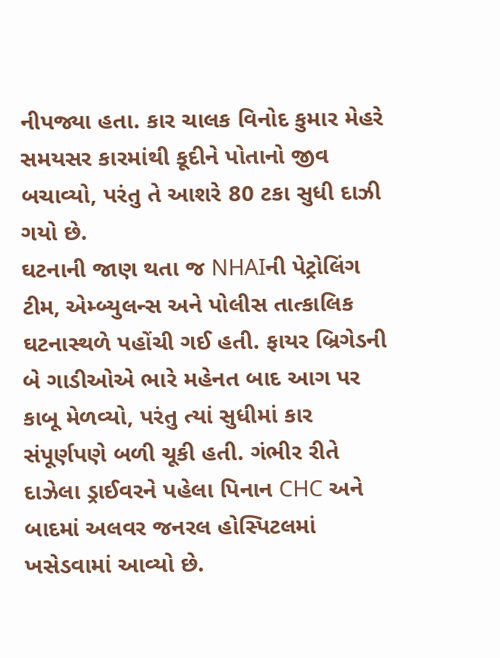નીપજ્યા હતા. કાર ચાલક વિનોદ કુમાર મેહરે સમયસર કારમાંથી કૂદીને પોતાનો જીવ બચાવ્યો, પરંતુ તે આશરે 80 ટકા સુધી દાઝી ગયો છે.
ઘટનાની જાણ થતા જ NHAIની પેટ્રોલિંગ ટીમ, એમ્બ્યુલન્સ અને પોલીસ તાત્કાલિક ઘટનાસ્થળે પહોંચી ગઈ હતી. ફાયર બ્રિગેડની બે ગાડીઓએ ભારે મહેનત બાદ આગ પર કાબૂ મેળવ્યો, પરંતુ ત્યાં સુધીમાં કાર સંપૂર્ણપણે બળી ચૂકી હતી. ગંભીર રીતે દાઝેલા ડ્રાઈવરને પહેલા પિનાન CHC અને બાદમાં અલવર જનરલ હોસ્પિટલમાં ખસેડવામાં આવ્યો છે.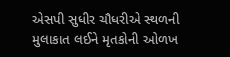એસપી સુધીર ચૌધરીએ સ્થળની મુલાકાત લઈને મૃતકોની ઓળખ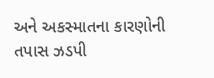અને અકસ્માતના કારણોની તપાસ ઝડપી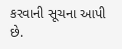કરવાની સૂચના આપી છે.